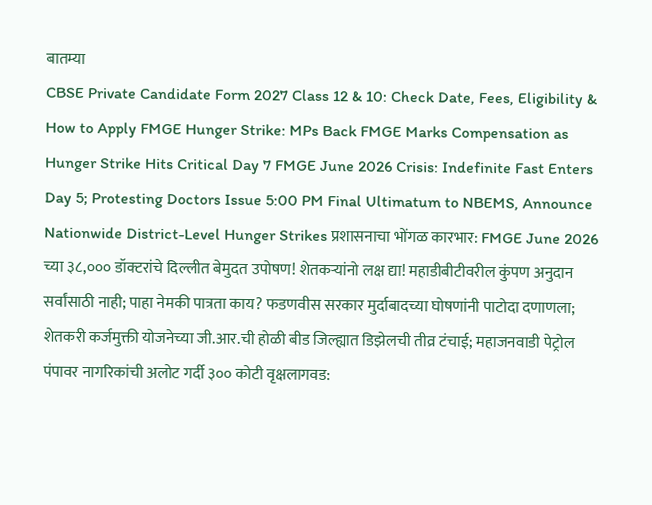बातम्या
CBSE Private Candidate Form 2027 Class 12 & 10: Check Date, Fees, Eligibility & How to Apply FMGE Hunger Strike: MPs Back FMGE Marks Compensation as Hunger Strike Hits Critical Day 7 FMGE June 2026 Crisis: Indefinite Fast Enters Day 5; Protesting Doctors Issue 5:00 PM Final Ultimatum to NBEMS, Announce Nationwide District-Level Hunger Strikes प्रशासनाचा भोंगळ कारभार: FMGE June 2026 च्या ३८,००० डॉक्टरांचे दिल्लीत बेमुदत उपोषण! शेतकऱ्यांनो लक्ष द्या! महाडीबीटीवरील कुंपण अनुदान सर्वांसाठी नाही; पाहा नेमकी पात्रता काय? फडणवीस सरकार मुर्दाबादच्या घोषणांनी पाटोदा दणाणला; शेतकरी कर्जमुक्ती योजनेच्या जी.आर.ची होळी बीड जिल्ह्यात डिझेलची तीव्र टंचाई; महाजनवाडी पेट्रोल पंपावर नागरिकांची अलोट गर्दी ३०० कोटी वृक्षलागवड: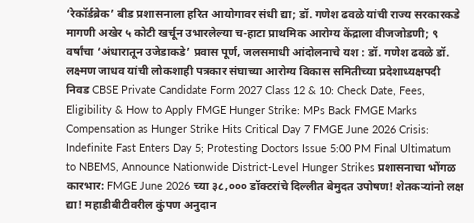‘रेकॉर्डब्रेक’ बीड प्रशासनाला हरित आयोगावर संधी द्या; डॉ. गणेश ढवळे यांची राज्य सरकारकडे मागणी अखेर ५ कोटी खर्चून उभारलेल्या च-हाटा प्राथमिक आरोग्य केंद्राला वीजजोडणी; ९ वर्षांचा ‘अंधारातून उजेडाकडे’ प्रवास पूर्ण, जलसमाधी आंदोलनाचे यश : डॉ. गणेश ढवळे डॉ. लक्ष्मण जाधव यांची लोकशाही पत्रकार संघाच्या आरोग्य विकास समितीच्या प्रदेशाध्यक्षपदी निवड CBSE Private Candidate Form 2027 Class 12 & 10: Check Date, Fees, Eligibility & How to Apply FMGE Hunger Strike: MPs Back FMGE Marks Compensation as Hunger Strike Hits Critical Day 7 FMGE June 2026 Crisis: Indefinite Fast Enters Day 5; Protesting Doctors Issue 5:00 PM Final Ultimatum to NBEMS, Announce Nationwide District-Level Hunger Strikes प्रशासनाचा भोंगळ कारभार: FMGE June 2026 च्या ३८,००० डॉक्टरांचे दिल्लीत बेमुदत उपोषण! शेतकऱ्यांनो लक्ष द्या! महाडीबीटीवरील कुंपण अनुदान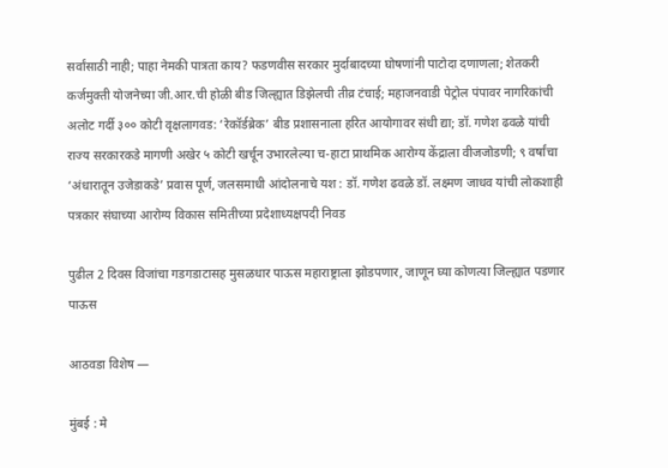सर्वांसाठी नाही; पाहा नेमकी पात्रता काय? फडणवीस सरकार मुर्दाबादच्या घोषणांनी पाटोदा दणाणला; शेतकरी कर्जमुक्ती योजनेच्या जी.आर.ची होळी बीड जिल्ह्यात डिझेलची तीव्र टंचाई; महाजनवाडी पेट्रोल पंपावर नागरिकांची अलोट गर्दी ३०० कोटी वृक्षलागवड: ‘रेकॉर्डब्रेक’ बीड प्रशासनाला हरित आयोगावर संधी द्या; डॉ. गणेश ढवळे यांची राज्य सरकारकडे मागणी अखेर ५ कोटी खर्चून उभारलेल्या च-हाटा प्राथमिक आरोग्य केंद्राला वीजजोडणी; ९ वर्षांचा ‘अंधारातून उजेडाकडे’ प्रवास पूर्ण, जलसमाधी आंदोलनाचे यश : डॉ. गणेश ढवळे डॉ. लक्ष्मण जाधव यांची लोकशाही पत्रकार संघाच्या आरोग्य विकास समितीच्या प्रदेशाध्यक्षपदी निवड

पुढील 2 दिवस विजांचा गडगडाटासह मुसळधार पाऊस महाराष्ट्राला झोडपणार, जाणून घ्या कोणत्या जिल्ह्यात पडणार पाऊस

आठवडा विशेष —

मुंबई : मे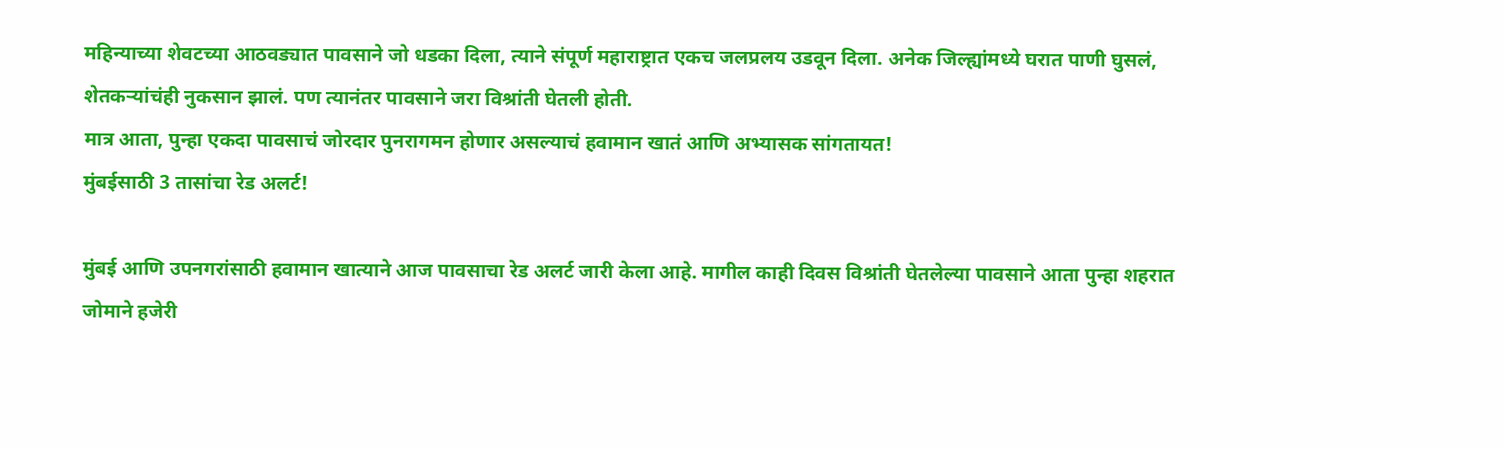महिन्याच्या शेवटच्या आठवड्यात पावसाने जो धडका दिला, त्याने संपूर्ण महाराष्ट्रात एकच जलप्रलय उडवून दिला. अनेक जिल्ह्यांमध्ये घरात पाणी घुसलं, शेतकऱ्यांचंही नुकसान झालं. पण त्यानंतर पावसाने जरा विश्रांती घेतली होती.
मात्र आता, पुन्हा एकदा पावसाचं जोरदार पुनरागमन होणार असल्याचं हवामान खातं आणि अभ्यासक सांगतायत!
मुंबईसाठी 3 तासांचा रेड अलर्ट!

मुंबई आणि उपनगरांसाठी हवामान खात्याने आज पावसाचा रेड अलर्ट जारी केला आहे. मागील काही दिवस विश्रांती घेतलेल्या पावसाने आता पुन्हा शहरात जोमाने हजेरी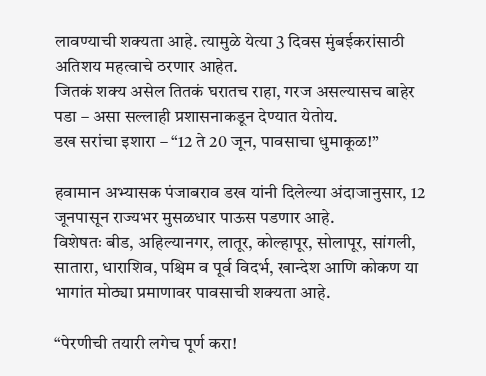लावण्याची शक्यता आहे. त्यामुळे येत्या 3 दिवस मुंबईकरांसाठी अतिशय महत्वाचे ठरणार आहेत.
जितकं शक्य असेल तितकं घरातच राहा, गरज असल्यासच बाहेर पडा – असा सल्लाही प्रशासनाकडून देण्यात येतोय.
डख सरांचा इशारा – “12 ते 20 जून, पावसाचा धुमाकूळ!”

हवामान अभ्यासक पंजाबराव डख यांनी दिलेल्या अंदाजानुसार, 12 जूनपासून राज्यभर मुसळधार पाऊस पडणार आहे.
विशेषतः बीड, अहिल्यानगर, लातूर, कोल्हापूर, सोलापूर, सांगली, सातारा, धाराशिव, पश्चिम व पूर्व विदर्भ, खान्देश आणि कोकण या भागांत मोठ्या प्रमाणावर पावसाची शक्यता आहे.

“पेरणीची तयारी लगेच पूर्ण करा!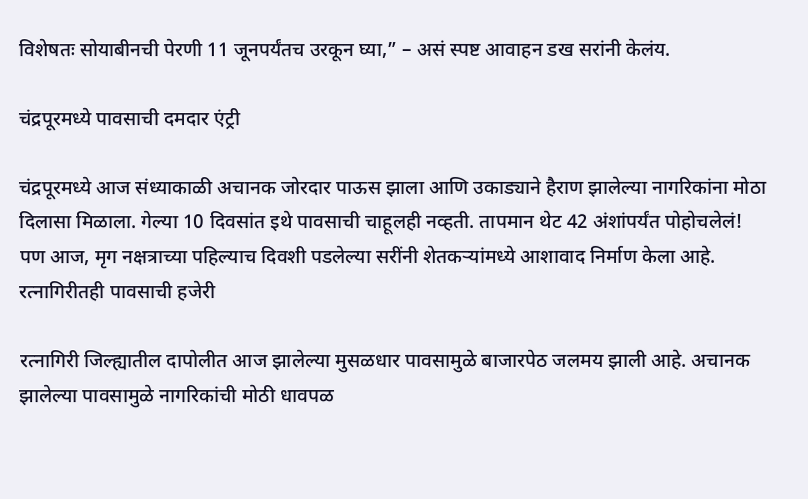विशेषतः सोयाबीनची पेरणी 11 जूनपर्यंतच उरकून घ्या,” – असं स्पष्ट आवाहन डख सरांनी केलंय.

चंद्रपूरमध्ये पावसाची दमदार एंट्री

चंद्रपूरमध्ये आज संध्याकाळी अचानक जोरदार पाऊस झाला आणि उकाड्याने हैराण झालेल्या नागरिकांना मोठा दिलासा मिळाला. गेल्या 10 दिवसांत इथे पावसाची चाहूलही नव्हती. तापमान थेट 42 अंशांपर्यंत पोहोचलेलं!
पण आज, मृग नक्षत्राच्या पहिल्याच दिवशी पडलेल्या सरींनी शेतकऱ्यांमध्ये आशावाद निर्माण केला आहे.
रत्नागिरीतही पावसाची हजेरी

रत्नागिरी जिल्ह्यातील दापोलीत आज झालेल्या मुसळधार पावसामुळे बाजारपेठ जलमय झाली आहे. अचानक झालेल्या पावसामुळे नागरिकांची मोठी धावपळ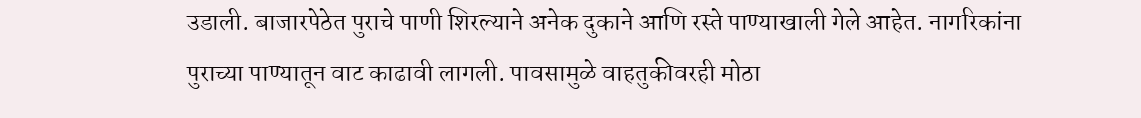उडाली. बाजारपेठेत पुराचे पाणी शिरल्याने अनेक दुकाने आणि रस्ते पाण्याखाली गेले आहेत. नागरिकांना पुराच्या पाण्यातून वाट काढावी लागली. पावसामुळे वाहतुकीवरही मोठा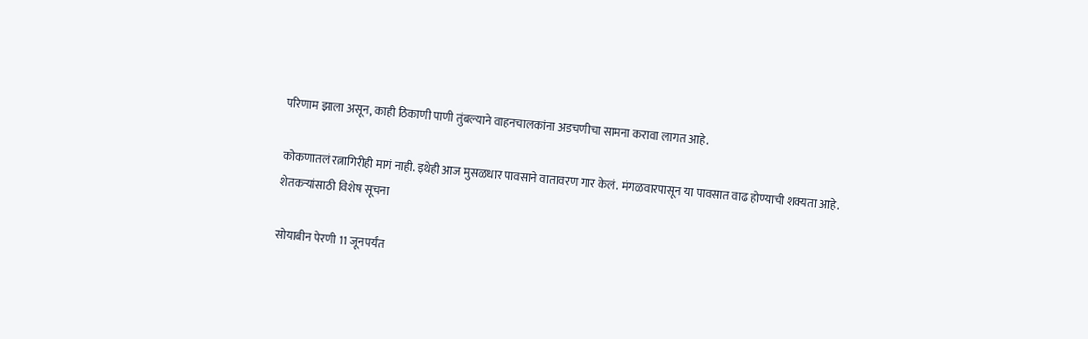परिणाम झाला असून, काही ठिकाणी पाणी तुंबल्याने वाहनचालकांना अडचणीचा सामना करावा लागत आहे.

कोकणातलं रत्नागिरीही मागं नाही. इथेही आज मुसळधार पावसाने वातावरण गार केलं. मंगळवारपासून या पावसात वाढ होण्याची शक्यता आहे.
शेतकऱ्यांसाठी विशेष सूचना

सोयाबीन पेरणी 11 जूनपर्यंत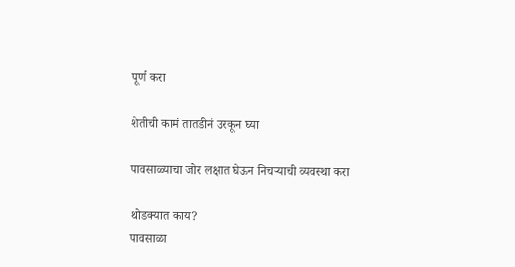पूर्ण करा

शेतीची कामं तातडीनं उरकून घ्या

पावसाळ्याचा जोर लक्षात घेऊन निचऱ्याची व्यवस्था करा

थोडक्यात काय?
पावसाळा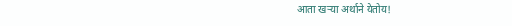आता खऱ्या अर्थाने येतोय!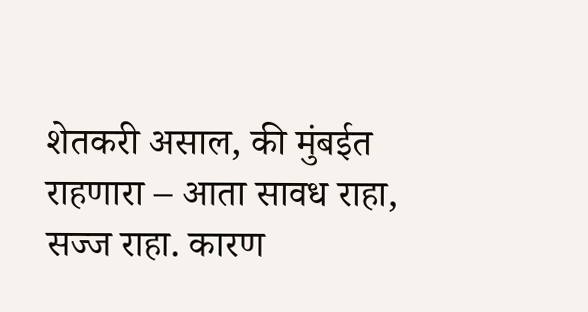शेतकरी असाल, की मुंबईत राहणारा – आता सावध राहा, सज्ज राहा. कारण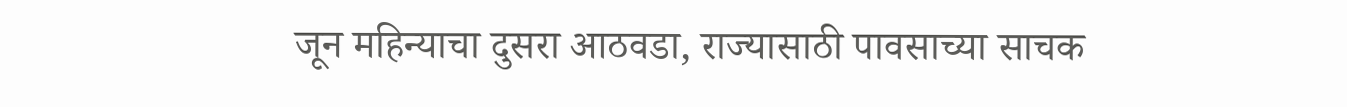जून महिन्याचा दुसरा आठवडा, राज्यासाठी पावसाच्या साचक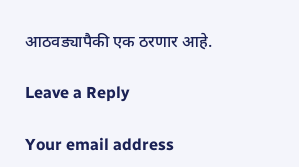आठवड्यापैकी एक ठरणार आहे.

Leave a Reply

Your email address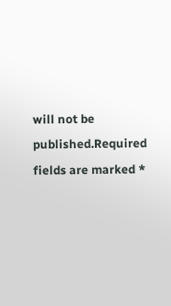will not be published.Required fields are marked *